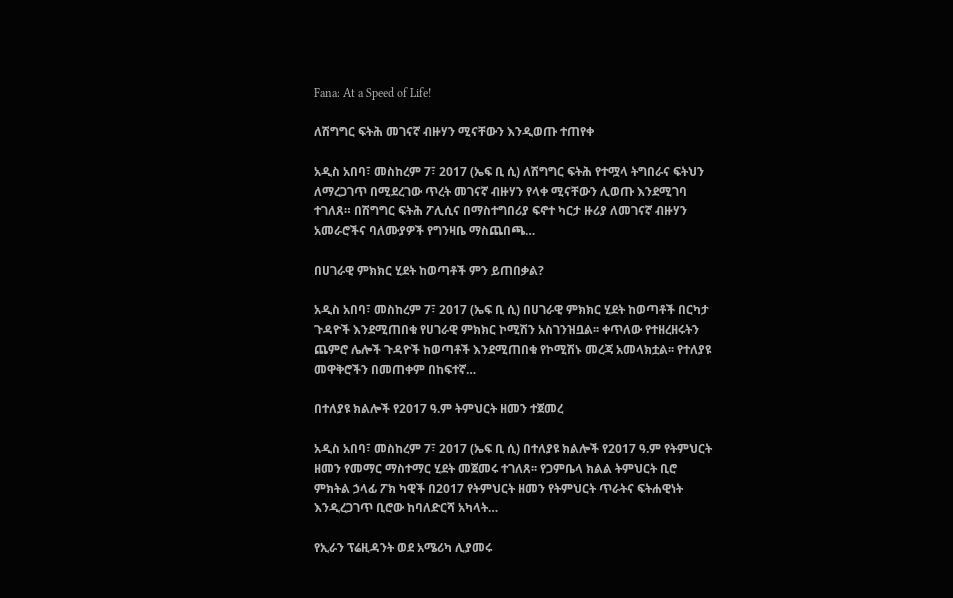Fana: At a Speed of Life!

ለሽግግር ፍትሕ መገናኛ ብዙሃን ሚናቸውን እንዲወጡ ተጠየቀ

አዲስ አበባ፣ መስከረም 7፣ 2017 (ኤፍ ቢ ሲ) ለሽግግር ፍትሕ የተሟላ ትግበራና ፍትህን ለማረጋገጥ በሚደረገው ጥረት መገናኛ ብዙሃን የላቀ ሚናቸውን ሊወጡ እንደሚገባ ተገለጸ። በሽግግር ፍትሕ ፖሊሲና በማስተግበሪያ ፍኖተ ካርታ ዙሪያ ለመገናኛ ብዙሃን አመራሮችና ባለሙያዎች የግንዛቤ ማስጨበጫ…

በሀገራዊ ምክክር ሂደት ከወጣቶች ምን ይጠበቃል?

አዲስ አበባ፣ መስከረም 7፣ 2017 (ኤፍ ቢ ሲ) በሀገራዊ ምክክር ሂደት ከወጣቶች በርካታ ጉዳዮች እንደሚጠበቁ የሀገራዊ ምክክር ኮሚሽን አስገንዝቧል፡፡ ቀጥለው የተዘረዘሩትን ጨምሮ ሌሎች ጉዳዮች ከወጣቶች እንደሚጠበቁ የኮሚሽኑ መረጃ አመላክቷል፡፡ የተለያዩ መዋቅሮችን በመጠቀም በከፍተኛ…

በተለያዩ ክልሎች የ2017 ዓ.ም ትምህርት ዘመን ተጀመረ

አዲስ አበባ፣ መስከረም 7፣ 2017 (ኤፍ ቢ ሲ) በተለያዩ ክልሎች የ2017 ዓ.ም የትምህርት ዘመን የመማር ማስተማር ሂደት መጀመሩ ተገለጸ፡፡ የጋምቤላ ክልል ትምህርት ቢሮ ምክትል ኃላፊ ፖክ ካዊች በ2017 የትምህርት ዘመን የትምህርት ጥራትና ፍትሐዊነት እንዲረጋገጥ ቢሮው ከባለድርሻ አካላት…

የኢራን ፕሬዚዳንት ወደ አሜሪካ ሊያመሩ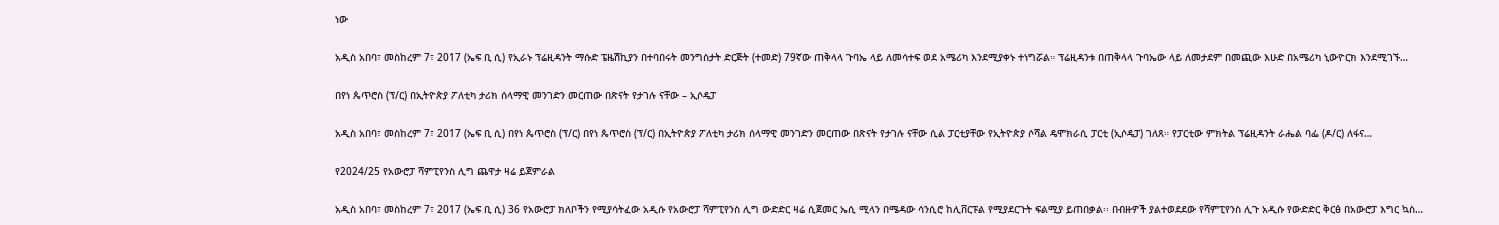ነው

አዲስ አበባ፣ መስከረም 7፣ 2017 (ኤፍ ቢ ሲ) የኢራኑ ፕሬዚዳንት ማሱድ ፔዜሽኪያን በተባበሩት መንግስታት ድርጅት (ተመድ) 79ኛው ጠቅላላ ጉባኤ ላይ ለመሳተፍ ወደ አሜሪካ እንደሚያቀኑ ተነግሯል። ፕሬዚዳንቱ በጠቅላላ ጉባኤው ላይ ለመታደም በመጪው እሁድ በአሜሪካ ኒውዮርክ እንደሚገኙ…

በየነ ጴጥሮስ (ፕ/ር) በኢትዮጵያ ፖለቲካ ታሪክ ሰላማዊ መንገድን መርጠው በጽናት የታገሉ ናቸው – ኢሶዴፓ

አዲስ አበባ፣ መስከረም 7፣ 2017 (ኤፍ ቢ ሲ) በየነ ጴጥሮስ (ፕ/ር) በየነ ጴጥሮስ (ፕ/ር) በኢትዮጵያ ፖለቲካ ታሪክ ሰላማዊ መንገድን መርጠው በጽናት የታገሉ ናቸው ሲል ፓርቲያቸው የኢትዮጵያ ሶሻል ዴሞክራሲ ፓርቲ (ኢሶዴፓ) ገለጸ። የፓርቲው ምክትል ፕሬዚዳንት ራሔል ባፌ (ዶ/ር) ለፋና…

የ2024/25 የአውሮፓ ሻምፒየንስ ሊግ ጨዋታ ዛሬ ይጀምራል

አዲስ አበባ፣ መስከረም 7፣ 2017 (ኤፍ ቢ ሲ) 36 የአውሮፓ ክለቦችን የሚያሳትፈው አዲሱ የአውሮፓ ሻምፒየንስ ሊግ ውድድር ዛሬ ሲጀመር ኤሲ ሚላን በሜዳው ሳንሲሮ ከሊቨርፑል የሚያደርጉት ፍልሚያ ይጠበቃል፡፡ በብዙዎች ያልተወደደው የሻምፒየንስ ሊጉ አዲሱ የውድድር ቅርፅ በአውሮፓ እግር ኳስ…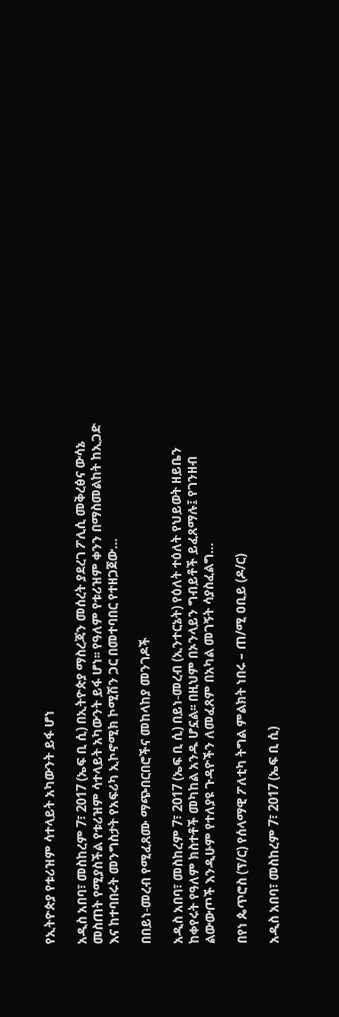የኢትዮጵያ የቱሪዝም ሳተላይት አካውንት ይፋ ሆነ

አዲስ አበባ፣ መስከረም 7፣ 2017 (ኤፍ ቢ ሲ) በኢትዮጵያ ማስረጃን መሰረት ያደረገ ፖሊሲ መቅረፅና ውሳኔ መስጠት የሚያስችል የቱሪዝም ሳተላይት አካውንት ይፋ ሆነ፡፡ የዓለም የቱሪዝም ቀንን በማስመልከት ከኢጋድ እና ከተባበሩት መንግስታት የአፍሪካ ኢኮኖሚክ ኮሚሽን ጋር በመተባበር የተዘጋጀው…

በበይነ-መረብ የሚፈጸሙ ማጭበርበሮችና መከላከያ መንገዶች

አዲስ አበባ፣ መስከረም 7፣ 2017 (ኤፍ ቢ ሲ) በይነ-መረብ (ኢንተርኔት) የዕለት ተዕለት የህይወት ዘይቤን ከቀየሩት የዓለም ክስተቶች መካከል አንዱ ሆኗል፡፡ በዚህም በኦንላይን ግብይቶች ይፈጸማሉ፤ የገንዘብ ልውውጦች እንዲሁም የተለያዩ ጉዳዮችን ለመፈጸም በአካል መገኝት ሳያስፈልግ…

በየነ ጴጥሮስ (ፕ/ር) የሰላማዊ ፖለቲካ ትግል ምልክት ነበሩ – ጠ/ሚ ዐቢይ (ዶ/ር)

አዲስ አበባ፣ መስከረም 7፣ 2017 (ኤፍ ቢ ሲ)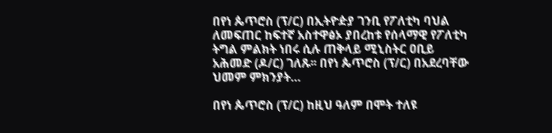በየነ ጴጥሮስ (ፕ/ር) በኢትዮዽያ ገንቢ የፖለቲካ ባህል ለመፍጠር ከፍተኛ አስተዋፅኦ ያበረከቱ የሰላማዊ የፖለቲካ ትግል ምልክት ነበሩ ሲሉ ጠቅላይ ሚኒስትር ዐቢይ አሕመድ (ዶ/ር) ገለጹ፡፡ በየነ ጴጥሮስ (ፕ/ር) በአደረባቸው ህመም ምክንያት…

በየነ ጴጥሮስ (ፕ/ር) ከዚህ ዓለም በሞት ተለዩ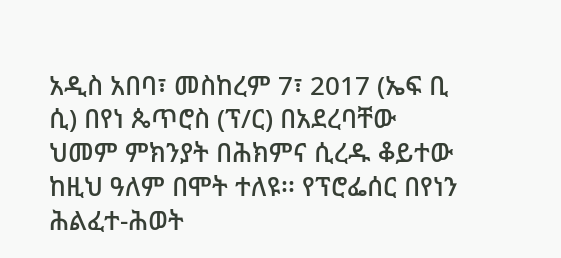አዲስ አበባ፣ መስከረም 7፣ 2017 (ኤፍ ቢ ሲ) በየነ ጴጥሮስ (ፕ/ር) በአደረባቸው ህመም ምክንያት በሕክምና ሲረዱ ቆይተው ከዚህ ዓለም በሞት ተለዩ፡፡ የፕሮፌሰር በየነን ሕልፈተ-ሕወት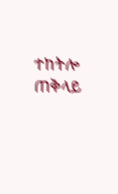ተከትሎ ጠቅላይ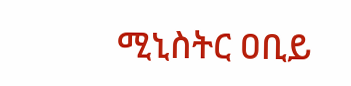ሚኒስትር ዐቢይ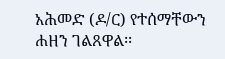አሕመድ (ዶ/ር) የተሰማቸውን ሐዘን ገልጸዋል፡፡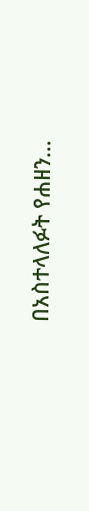በአስተላለፉት የሐዘን…